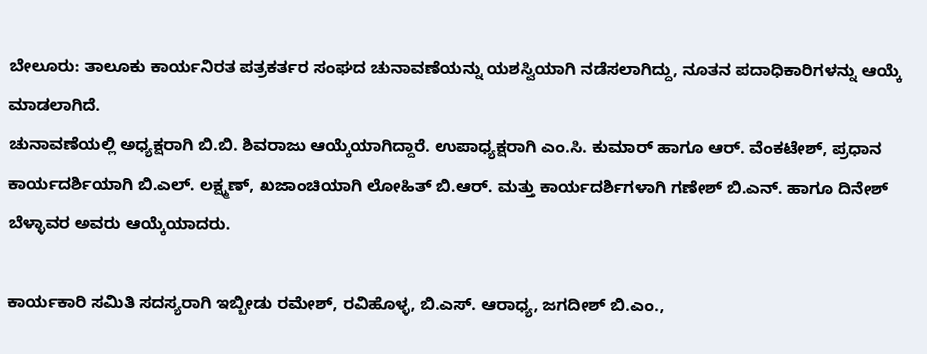ಬೇಲೂರು: ತಾಲೂಕು ಕಾರ್ಯನಿರತ ಪತ್ರಕರ್ತರ ಸಂಘದ ಚುನಾವಣೆಯನ್ನು ಯಶಸ್ವಿಯಾಗಿ ನಡೆಸಲಾಗಿದ್ದು, ನೂತನ ಪದಾಧಿಕಾರಿಗಳನ್ನು ಆಯ್ಕೆ ಮಾಡಲಾಗಿದೆ.
ಚುನಾವಣೆಯಲ್ಲಿ ಅಧ್ಯಕ್ಷರಾಗಿ ಬಿ.ಬಿ. ಶಿವರಾಜು ಆಯ್ಕೆಯಾಗಿದ್ದಾರೆ. ಉಪಾಧ್ಯಕ್ಷರಾಗಿ ಎಂ.ಸಿ. ಕುಮಾರ್ ಹಾಗೂ ಆರ್. ವೆಂಕಟೇಶ್, ಪ್ರಧಾನ ಕಾರ್ಯದರ್ಶಿಯಾಗಿ ಬಿ.ಎಲ್. ಲಕ್ಷ್ಮಣ್, ಖಜಾಂಚಿಯಾಗಿ ಲೋಹಿತ್ ಬಿ.ಆರ್. ಮತ್ತು ಕಾರ್ಯದರ್ಶಿಗಳಾಗಿ ಗಣೇಶ್ ಬಿ.ಎನ್. ಹಾಗೂ ದಿನೇಶ್ ಬೆಳ್ಳಾವರ ಅವರು ಆಯ್ಕೆಯಾದರು.

ಕಾರ್ಯಕಾರಿ ಸಮಿತಿ ಸದಸ್ಯರಾಗಿ ಇಬ್ಬೀಡು ರಮೇಶ್, ರವಿಹೊಳ್ಳ, ಬಿ.ಎಸ್. ಆರಾಧ್ಯ, ಜಗದೀಶ್ ಬಿ.ಎಂ.,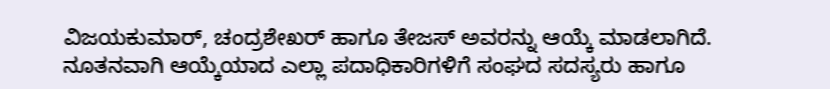ವಿಜಯಕುಮಾರ್, ಚಂದ್ರಶೇಖರ್ ಹಾಗೂ ತೇಜಸ್ ಅವರನ್ನು ಆಯ್ಕೆ ಮಾಡಲಾಗಿದೆ.
ನೂತನವಾಗಿ ಆಯ್ಕೆಯಾದ ಎಲ್ಲಾ ಪದಾಧಿಕಾರಿಗಳಿಗೆ ಸಂಘದ ಸದಸ್ಯರು ಹಾಗೂ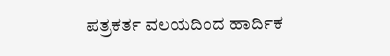ಪತ್ರಕರ್ತ ವಲಯದಿಂದ ಹಾರ್ದಿಕ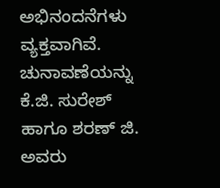ಅಭಿನಂದನೆಗಳು ವ್ಯಕ್ತವಾಗಿವೆ.
ಚುನಾವಣೆಯನ್ನು ಕೆ.ಜಿ. ಸುರೇಶ್ ಹಾಗೂ ಶರಣ್ ಜಿ. ಅವರು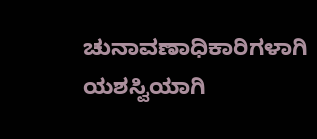ಚುನಾವಣಾಧಿಕಾರಿಗಳಾಗಿ ಯಶಸ್ವಿಯಾಗಿ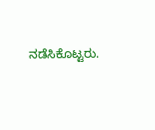ನಡೆಸಿಕೊಟ್ಟರು.